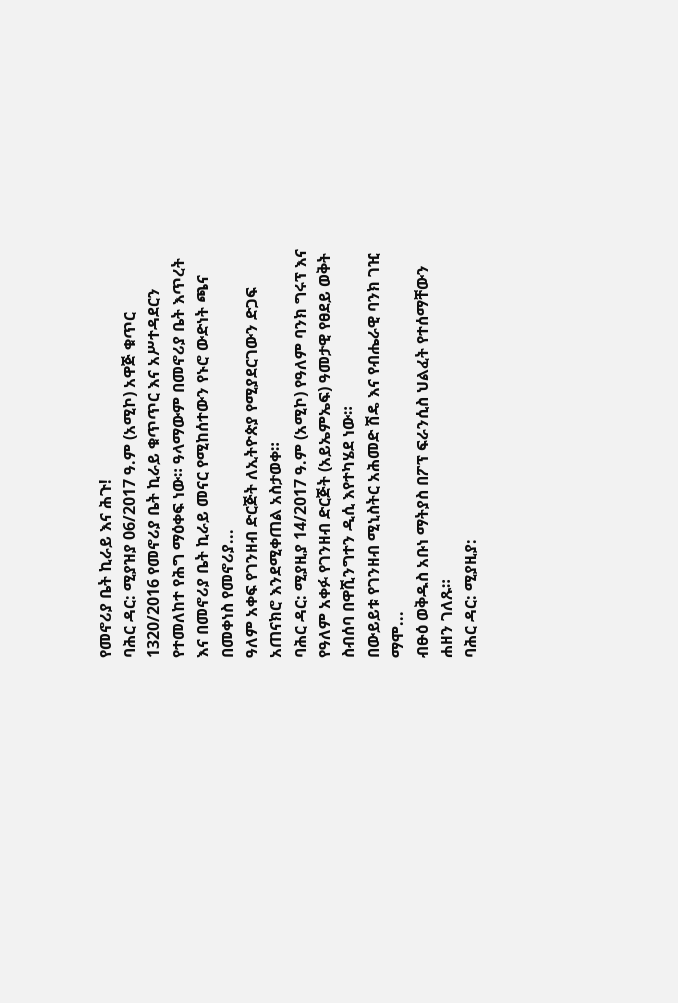የመኖሪያ ቤት ኪራይ እና ሕጉ!
ባሕር ዳር: ሚያዝያ 06/2017 ዓ.ም (አሚኮ) አዋጅ ቁጥር 1320/2016 የመኖሪያ ቤት ኪራይ ቁጥጥር እና አሥተዳደርን የተመለከተ የሕግ ማዕቀፍ ነው። ዓላማውም በመኖሪያ ቤት እጥረት እና በመኖሪያ ቤት ኪራይ መናር የሚከሰተውን የኑሮ ውድነት ጫና በመቀነስ የመኖሪያ...
ዓለም አቀፍ የገንዘብ ድርጅት ለኢትዮጵያ የሚያደርገውን ድጋፍ አጠናክሮ እንደሚቀጠል አስታወቀ።
ባሕር ዳር: ሚያዚያ 14/2017 ዓ.ም (አሚኮ) የዓለም ባንክ ግሩፕ እና የዓለም አቀፉ የገንዘብ ድርጅት (አይኤምኤፍ) ዓመታዊ የፀደይ ወቅት ስብሰባ በዋሺንግተን ዲሲ እየተካሄደ ነው።
በውይይቱ የገንዘብ ሚኒስትር አሕመድ ሽዴ እና የብሔራዊ ባንክ ገዢ ማሞ...
ብፁዕ ወቅዱስ አቡነ ማትያስ በፖፕ ፍራንሲስ ህልፈት የተሰማቸውን ሐዘን ገለጹ።
ባሕር ዳር: ሚያዚያ: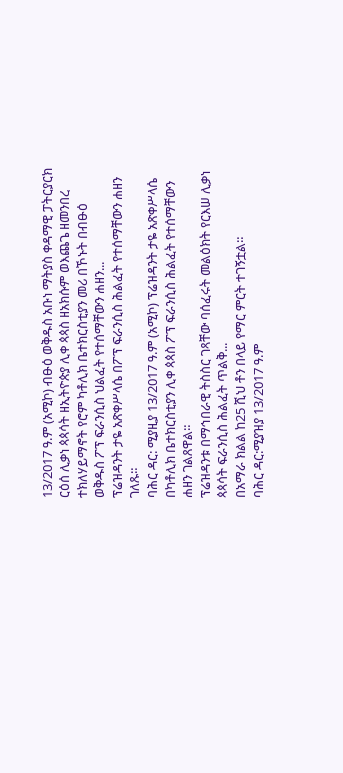13/2017 ዓ.ም (አሚኮ) ብፁዕ ወቅዱስ አቡነ ማትያስ ቀዳማዊ ፓትርያርክ ርዕሰ ሊቃነ ጳጳሳት ዘኢትዮጵያ ሊቀ ጳጳስ ዘአክሱም ወእጨጌ ዘመንበረ ተክለሃይማኖት የሮም ካቶሊክ ቤተክርስቲያን መሪ በኾኑት በብፁዕ ወቅዱስ ፖፕ ፍራንሲስ ህልፈት የተሰማቸውን ሐዘን...
ፕሬዝዳንት ታዬ አጽቀሥላሴ በፖፕ ፍራንሲስ ሕልፈት የተሰማቸውን ሐዘን ገለጹ።
ባሕር ዳር: ሚያዚያ 13/2017 ዓ.ም (አሚኮ) ፕሬዝዳንት ታዬ አጽቀሥላሴ በካቶሊክ ቤተክርስቲያን ሊቀ ጳጳስ ፖፕ ፍራንሲስ ሕልፈት የተሰማቸውን ሐዘን ገልጸዋል።
ፕሬዝዳንቱ በማኅበራዊ ትስስር ገጻቸው ባሰፈሩት መልዕክት የርእሠ ሊቃነ ጳጳሳት ፍራንሲስ ሕልፈት ጥልቅ...
በአማራ ክልል ከ25 ሺህ ቶን በላይ የማር ምርት ተገኝቷል።
ባሕር ዳር:ሚያዝያ 13/2017 ዓ.ም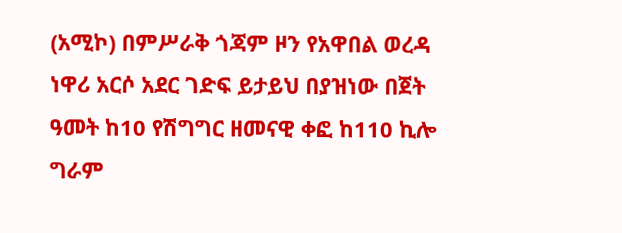(አሚኮ) በምሥራቅ ጎጃም ዞን የአዋበል ወረዳ ነዋሪ አርሶ አደር ገድፍ ይታይህ በያዝነው በጀት ዓመት ከ10 የሽግግር ዘመናዊ ቀፎ ከ110 ኪሎ ግራም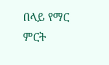በላይ የማር ምርት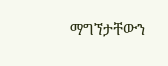ማግኘታቸውን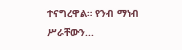ተናግረዋል። የንብ ማነብ ሥራቸውን...